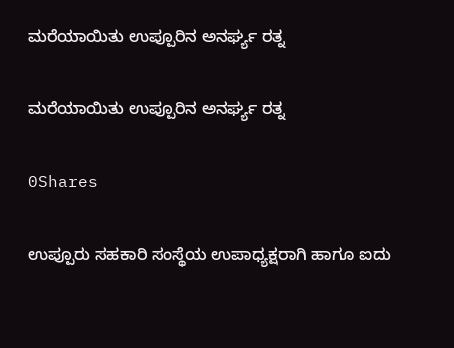ಮರೆಯಾಯಿತು ಉಪ್ಪೂರಿನ ಅನರ್ಘ್ಯ ರತ್ನ

ಮರೆಯಾಯಿತು ಉಪ್ಪೂರಿನ ಅನರ್ಘ್ಯ ರತ್ನ

0Shares

ಉಪ್ಪೂರು ಸಹಕಾರಿ ಸಂಸ್ಥೆಯ ಉಪಾಧ್ಯಕ್ಷರಾಗಿ ಹಾಗೂ ಐದು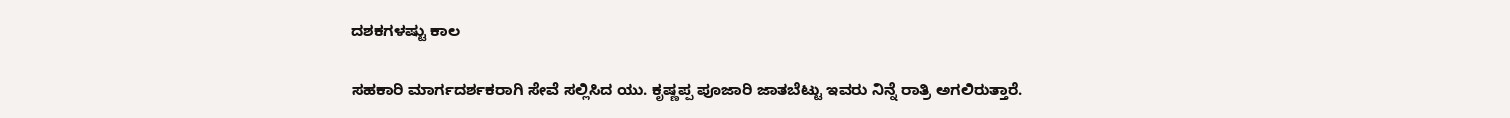ದಶಕಗಳಷ್ಟು ಕಾಲ

ಸಹಕಾರಿ ಮಾರ್ಗದರ್ಶಕರಾಗಿ ಸೇವೆ ಸಲ್ಲಿಸಿದ ಯು. ಕೃಷ್ಣಪ್ಪ ಪೂಜಾರಿ ಜಾತಬೆಟ್ಟು ಇವರು ನಿನ್ನೆ ರಾತ್ರಿ ಅಗಲಿರುತ್ತಾರೆ.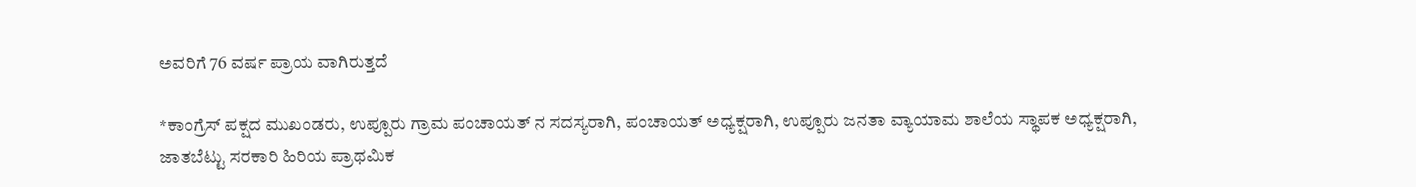ಅವರಿಗೆ 76 ವರ್ಷ ಪ್ರಾಯ ವಾಗಿರುತ್ತದೆ

*ಕಾಂಗ್ರೆಸ್ ಪಕ್ಷದ ಮುಖಂಡರು, ಉಪ್ಪೂರು ಗ್ರಾಮ ಪಂಚಾಯತ್ ನ ಸದಸ್ಯರಾಗಿ, ಪಂಚಾಯತ್‌ ಅಧ್ಯಕ್ಷರಾಗಿ, ಉಪ್ಪೂರು ಜನತಾ ವ್ಯಾಯಾಮ ಶಾಲೆಯ ಸ್ಥಾಪಕ ಅಧ್ಯಕ್ಷರಾಗಿ, ಜಾತಬೆಟ್ಟು ಸರಕಾರಿ ಹಿರಿಯ ಪ್ರಾಥಮಿಕ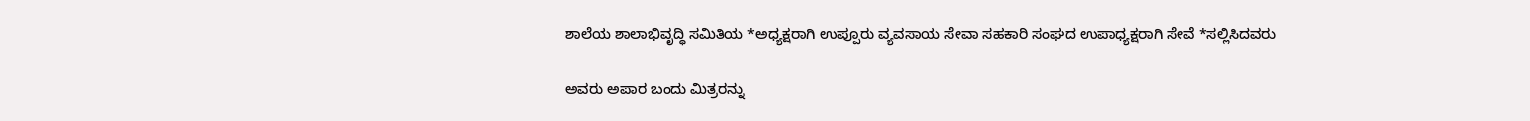ಶಾಲೆಯ ಶಾಲಾಭಿವೃದ್ಧಿ ಸಮಿತಿಯ *ಅಧ್ಯಕ್ಷರಾಗಿ ಉಪ್ಪೂರು ವ್ಯವಸಾಯ ಸೇವಾ ಸಹಕಾರಿ ಸಂಘದ ಉಪಾಧ್ಯಕ್ಷರಾಗಿ ಸೇವೆ *ಸಲ್ಲಿಸಿದವರು

ಅವರು ಅಪಾರ ಬಂದು ಮಿತ್ರರನ್ನು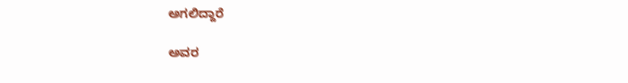ಅಗಲಿದ್ದಾರೆ

ಅವರ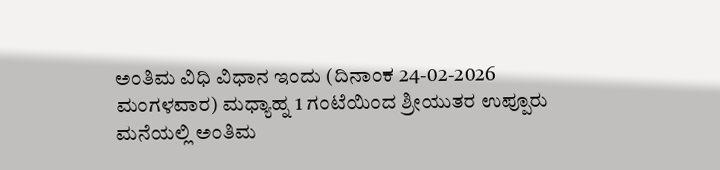ಅಂತಿಮ ವಿಧಿ ವಿಧಾನ ಇಂದು (ದಿನಾಂಕ 24-02-2026 ಮಂಗಳವಾರ) ಮಧ್ಯಾಹ್ನ 1 ಗಂಟೆಯಿಂದ ಶ್ರೀಯುತರ ಉಪ್ಪೂರು ಮನೆಯಲ್ಲಿ ಅಂತಿಮ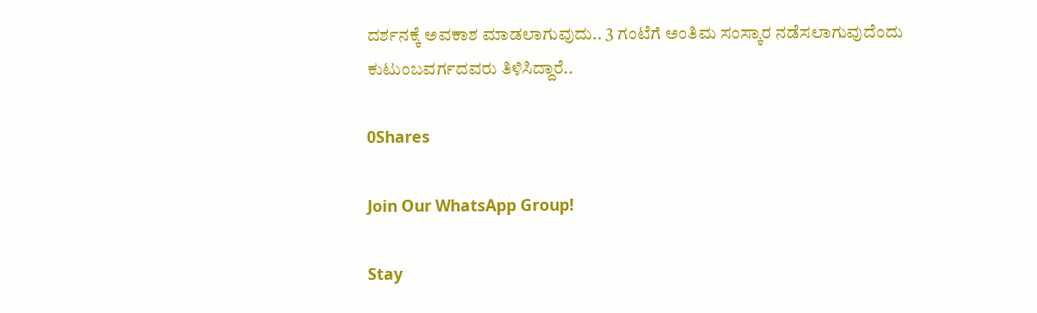ದರ್ಶನಕ್ಕೆ ಅವಕಾಶ ಮಾಡಲಾಗುವುದು.. 3 ಗಂಟೆಗೆ ಅಂತಿಮ ಸಂಸ್ಕಾರ ನಡೆಸಲಾಗುವುದೆಂದು ಕುಟುಂಬವರ್ಗದವರು ತಿಳಿಸಿದ್ದಾರೆ..

0Shares

Join Our WhatsApp Group!

Stay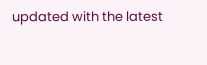updated with the latest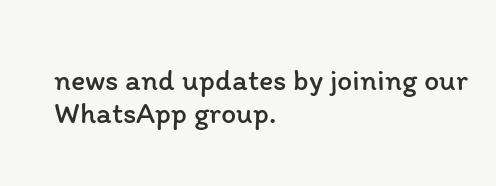news and updates by joining our WhatsApp group.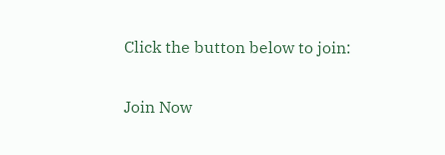Click the button below to join:

Join Now